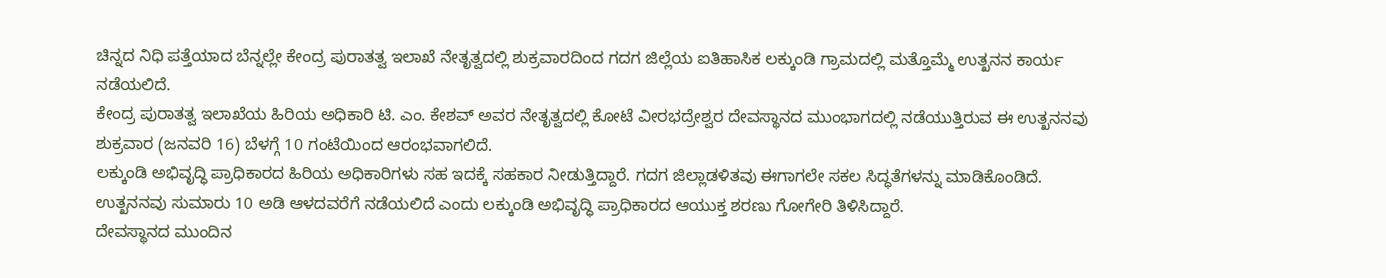ಚಿನ್ನದ ನಿಧಿ ಪತ್ತೆಯಾದ ಬೆನ್ನಲ್ಲೇ ಕೇಂದ್ರ ಪುರಾತತ್ವ ಇಲಾಖೆ ನೇತೃತ್ವದಲ್ಲಿ ಶುಕ್ರವಾರದಿಂದ ಗದಗ ಜಿಲ್ಲೆಯ ಐತಿಹಾಸಿಕ ಲಕ್ಕುಂಡಿ ಗ್ರಾಮದಲ್ಲಿ ಮತ್ತೊಮ್ಮೆ ಉತ್ಖನನ ಕಾರ್ಯ ನಡೆಯಲಿದೆ.
ಕೇಂದ್ರ ಪುರಾತತ್ವ ಇಲಾಖೆಯ ಹಿರಿಯ ಅಧಿಕಾರಿ ಟಿ. ಎಂ. ಕೇಶವ್ ಅವರ ನೇತೃತ್ವದಲ್ಲಿ ಕೋಟೆ ವೀರಭದ್ರೇಶ್ವರ ದೇವಸ್ಥಾನದ ಮುಂಭಾಗದಲ್ಲಿ ನಡೆಯುತ್ತಿರುವ ಈ ಉತ್ಖನನವು ಶುಕ್ರವಾರ (ಜನವರಿ 16) ಬೆಳಗ್ಗೆ 10 ಗಂಟೆಯಿಂದ ಆರಂಭವಾಗಲಿದೆ.
ಲಕ್ಕುಂಡಿ ಅಭಿವೃದ್ಧಿ ಪ್ರಾಧಿಕಾರದ ಹಿರಿಯ ಅಧಿಕಾರಿಗಳು ಸಹ ಇದಕ್ಕೆ ಸಹಕಾರ ನೀಡುತ್ತಿದ್ದಾರೆ. ಗದಗ ಜಿಲ್ಲಾಡಳಿತವು ಈಗಾಗಲೇ ಸಕಲ ಸಿದ್ಧತೆಗಳನ್ನು ಮಾಡಿಕೊಂಡಿದೆ. ಉತ್ಖನನವು ಸುಮಾರು 10 ಅಡಿ ಆಳದವರೆಗೆ ನಡೆಯಲಿದೆ ಎಂದು ಲಕ್ಕುಂಡಿ ಅಭಿವೃದ್ಧಿ ಪ್ರಾಧಿಕಾರದ ಆಯುಕ್ತ ಶರಣು ಗೋಗೇರಿ ತಿಳಿಸಿದ್ದಾರೆ.
ದೇವಸ್ಥಾನದ ಮುಂದಿನ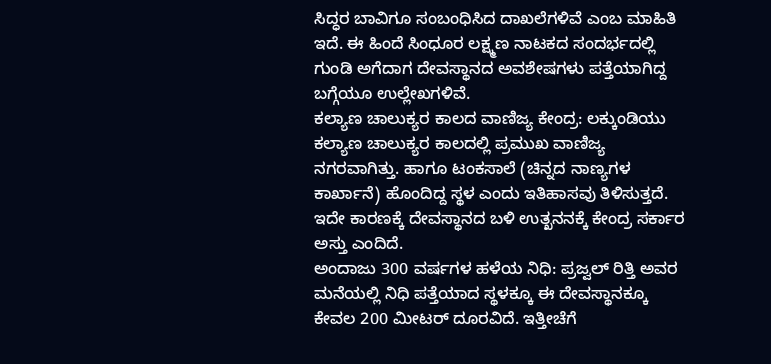ಸಿದ್ಧರ ಬಾವಿಗೂ ಸಂಬಂಧಿಸಿದ ದಾಖಲೆಗಳಿವೆ ಎಂಬ ಮಾಹಿತಿ ಇದೆ. ಈ ಹಿಂದೆ ಸಿಂಧೂರ ಲಕ್ಷ್ಮಣ ನಾಟಕದ ಸಂದರ್ಭದಲ್ಲಿ ಗುಂಡಿ ಅಗೆದಾಗ ದೇವಸ್ಥಾನದ ಅವಶೇಷಗಳು ಪತ್ತೆಯಾಗಿದ್ದ ಬಗ್ಗೆಯೂ ಉಲ್ಲೇಖಗಳಿವೆ.
ಕಲ್ಯಾಣ ಚಾಲುಕ್ಯರ ಕಾಲದ ವಾಣಿಜ್ಯ ಕೇಂದ್ರ: ಲಕ್ಕುಂಡಿಯು ಕಲ್ಯಾಣ ಚಾಲುಕ್ಯರ ಕಾಲದಲ್ಲಿ ಪ್ರಮುಖ ವಾಣಿಜ್ಯ ನಗರವಾಗಿತ್ತು. ಹಾಗೂ ಟಂಕಸಾಲೆ (ಚಿನ್ನದ ನಾಣ್ಯಗಳ ಕಾರ್ಖಾನೆ) ಹೊಂದಿದ್ದ ಸ್ಥಳ ಎಂದು ಇತಿಹಾಸವು ತಿಳಿಸುತ್ತದೆ. ಇದೇ ಕಾರಣಕ್ಕೆ ದೇವಸ್ಥಾನದ ಬಳಿ ಉತ್ಖನನಕ್ಕೆ ಕೇಂದ್ರ ಸರ್ಕಾರ ಅಸ್ತು ಎಂದಿದೆ.
ಅಂದಾಜು 300 ವರ್ಷಗಳ ಹಳೆಯ ನಿಧಿ: ಪ್ರಜ್ವಲ್ ರಿತ್ತಿ ಅವರ ಮನೆಯಲ್ಲಿ ನಿಧಿ ಪತ್ತೆಯಾದ ಸ್ಥಳಕ್ಕೂ ಈ ದೇವಸ್ಥಾನಕ್ಕೂ ಕೇವಲ 200 ಮೀಟರ್ ದೂರವಿದೆ. ಇತ್ತೀಚೆಗೆ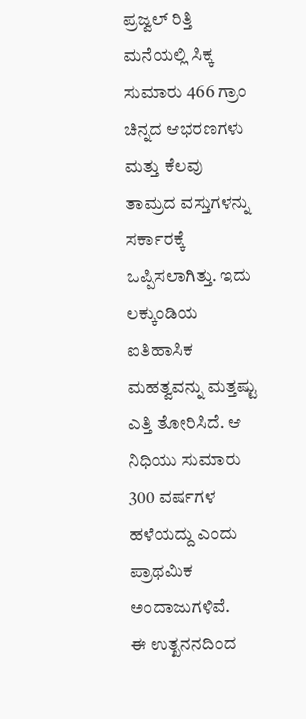ಪ್ರಜ್ವಲ್ ರಿತ್ತಿ ಮನೆಯಲ್ಲಿ ಸಿಕ್ಕ ಸುಮಾರು 466 ಗ್ರಾಂ ಚಿನ್ನದ ಆಭರಣಗಳು ಮತ್ತು ಕೆಲವು ತಾಮ್ರದ ವಸ್ತುಗಳನ್ನು ಸರ್ಕಾರಕ್ಕೆ ಒಪ್ಪಿಸಲಾಗಿತ್ತು. ಇದು ಲಕ್ಕುಂಡಿಯ ಐತಿಹಾಸಿಕ ಮಹತ್ವವನ್ನು ಮತ್ತಷ್ಟು ಎತ್ತಿ ತೋರಿಸಿದೆ. ಆ ನಿಧಿಯು ಸುಮಾರು 300 ವರ್ಷಗಳ ಹಳೆಯದ್ದು ಎಂದು ಪ್ರಾಥಮಿಕ ಅಂದಾಜುಗಳಿವೆ.
ಈ ಉತ್ಖನನದಿಂದ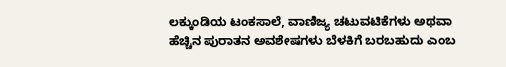ಲಕ್ಕುಂಡಿಯ ಟಂಕಸಾಲೆ, ವಾಣಿಜ್ಯ ಚಟುವಟಿಕೆಗಳು ಅಥವಾ ಹೆಚ್ಚಿನ ಪುರಾತನ ಅವಶೇಷಗಳು ಬೆಳಕಿಗೆ ಬರಬಹುದು ಎಂಬ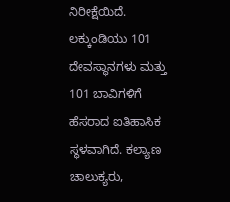ನಿರೀಕ್ಷೆಯಿದೆ. ಲಕ್ಕುಂಡಿಯು 101 ದೇವಸ್ಥಾನಗಳು ಮತ್ತು 101 ಬಾವಿಗಳಿಗೆ ಹೆಸರಾದ ಐತಿಹಾಸಿಕ ಸ್ಥಳವಾಗಿದೆ. ಕಲ್ಯಾಣ ಚಾಲುಕ್ಯರು,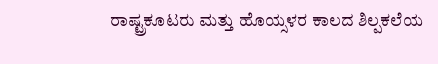ರಾಷ್ಟ್ರಕೂಟರು ಮತ್ತು ಹೊಯ್ಸಳರ ಕಾಲದ ಶಿಲ್ಪಕಲೆಯ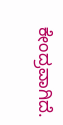ಕೇಂದ್ರವಾಗಿದೆ.